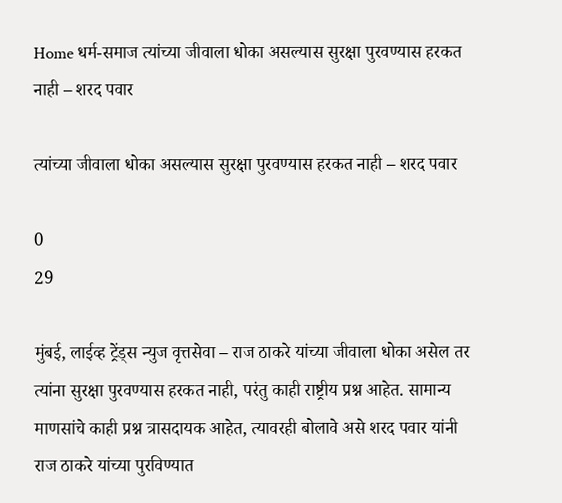Home धर्म-समाज त्यांच्या जीवाला धोका असल्यास सुरक्षा पुरवण्यास हरकत नाही – शरद पवार

त्यांच्या जीवाला धोका असल्यास सुरक्षा पुरवण्यास हरकत नाही – शरद पवार

0
29

मुंबई, लाईव्ह ट्रेंड्स न्युज वृत्तसेवा – राज ठाकरे यांच्या जीवाला धोका असेल तर त्यांना सुरक्षा पुरवण्यास हरकत नाही, परंतु काही राष्ट्रीय प्रश्न आहेत. सामान्य माणसांचे काही प्रश्न त्रासदायक आहेत, त्यावरही बोलावे असे शरद पवार यांनी राज ठाकरे यांच्या पुरविण्यात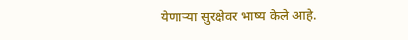येणाऱ्या सुरक्षेवर भाष्य केले आहे.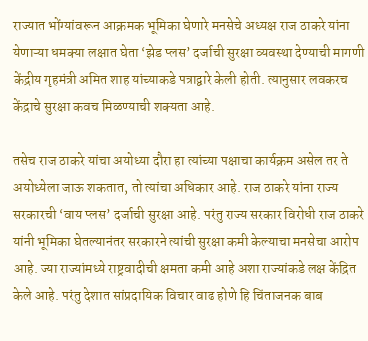राज्यात भोंग्यांवरून आक्रमक भूमिका घेणारे मनसेचे अध्यक्ष राज ठाकरे यांना येणाऱ्या धमक्या लक्षात घेता ‘झेड प्लस’ दर्जाची सुरक्षा व्यवस्था देण्याची मागणी केंद्रीय गृहमंत्री अमित शाह यांच्याकडे पत्राद्वारे केली होती. त्यानुसार लवकरच केंद्राचे सुरक्षा कवच मिळण्याची शक्यता आहे.

तसेच राज ठाकरे यांचा अयोध्या दौरा हा त्यांच्या पक्षाचा कार्यक्रम असेल तर ते अयोध्येला जाऊ शकतात, तो त्यांचा अधिकार आहे. राज ठाकरे यांना राज्य सरकारची ‘वाय प्लस’ दर्जाची सुरक्षा आहे. परंतु राज्य सरकार विरोधी राज ठाकरे यांनी भूमिका घेतल्यानंतर सरकारने त्यांची सुरक्षा कमी केल्याचा मनसेचा आरोप आहे. ज्या राज्यांमध्ये राष्ट्रवादीची क्षमता कमी आहे अशा राज्यांकडे लक्ष केंद्रित केले आहे. परंतु देशात सांप्रदायिक विचार वाढ होणे हि चिंताजनक बाब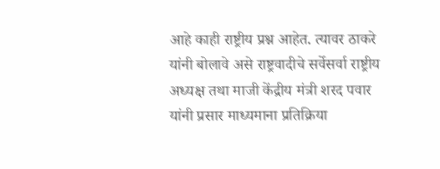आहे काही राष्ट्रीय प्रश्न आहेत. त्यावर ठाकरे यांनी बोलावे असे राष्ट्रवादीचे सर्वेसर्वा राष्ट्रीय अध्यक्ष तथा माजी केंद्रीय मंत्री शरद पवार यांनी प्रसार माध्यमाना प्रतिक्रिया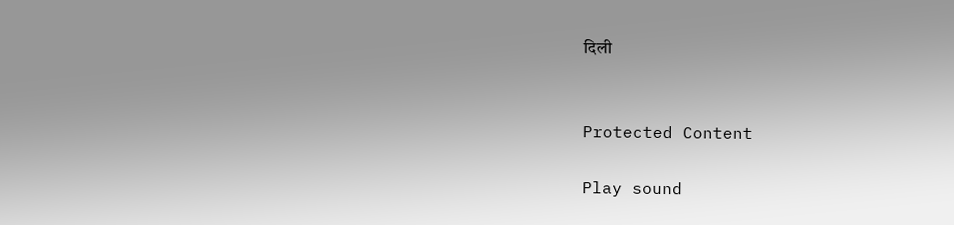दिली


Protected Content

Play sound